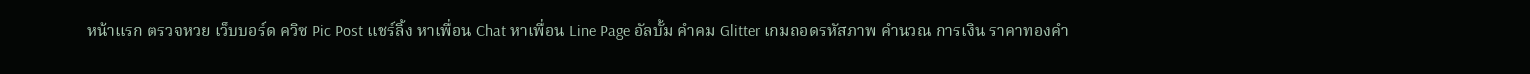หน้าแรก ตรวจหวย เว็บบอร์ด ควิซ Pic Post แชร์ลิ้ง หาเพื่อน Chat หาเพื่อน Line Page อัลบั้ม คำคม Glitter เกมถอดรหัสภาพ คำนวณ การเงิน ราคาทองคำ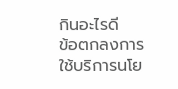กินอะไรดี
ข้อตกลงการใช้บริการนโย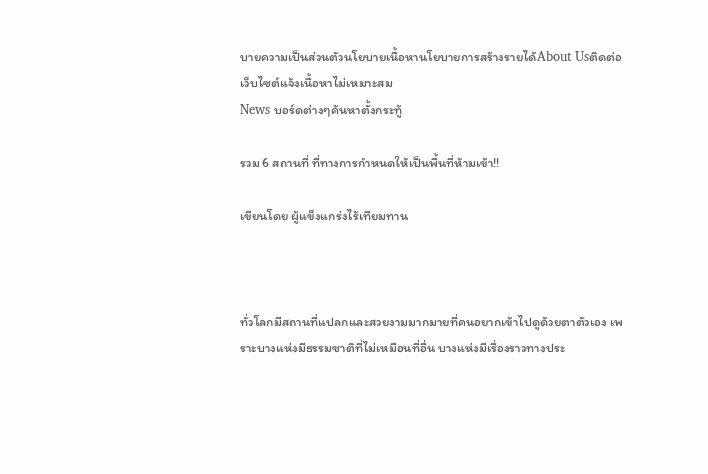บายความเป็นส่วนตัวนโยบายเนื้อหานโยบายการสร้างรายได้About Usติดต่อเว็บไซต์แจ้งเนื้อหาไม่เหมาะสม
News บอร์ดต่างๆค้นหาตั้งกระทู้

รวม 6 สถานที่ ที่ทางการกำหนดให้เป็นพื้นที่ห้ามเข้า!!

เขียนโดย ผู้แข็งแกร่งไร้เทียมทาน



ทั่วโลกมีสถานที่แปลกและสวยงามมากมายที่คนอยากเข้าไปดูด้วยตาตัวเอง เพราะบางแห่งมีธรรมชาติที่ไม่เหมือนที่อื่น บางแห่งมีเรื่องราวทางประ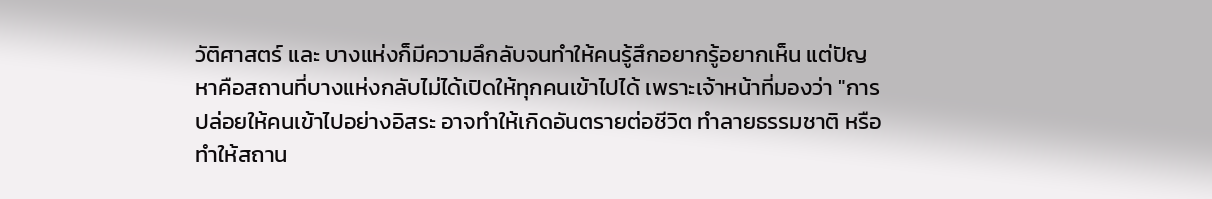วัติศาสตร์ และ บางแห่งก็มีความลึกลับจนทำให้คนรู้สึกอยากรู้อยากเห็น แต่ปัญหาคือสถานที่บางแห่งกลับไม่ได้เปิดให้ทุกคนเข้าไปได้ เพราะเจ้าหน้าที่มองว่า "การปล่อยให้คนเข้าไปอย่างอิสระ อาจทำให้เกิดอันตรายต่อชีวิต ทำลายธรรมชาติ หรือ ทำให้สถาน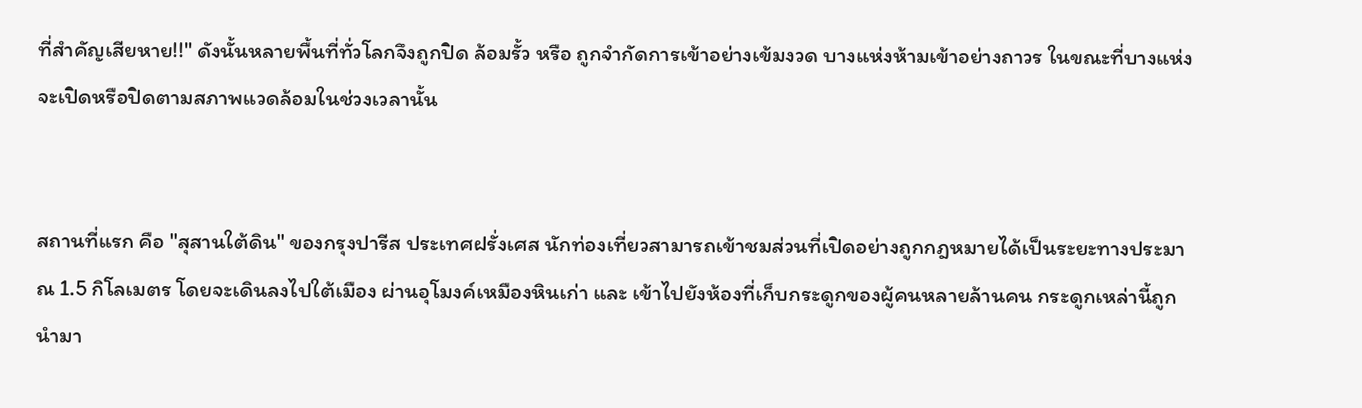ที่สำคัญเสียหาย!!" ดังนั้นหลายพื้นที่ทั่วโลกจึงถูกปิด ล้อมรั้ว หรือ ถูกจำกัดการเข้าอย่างเข้มงวด บางแห่งห้ามเข้าอย่างถาวร ในขณะที่บางแห่งจะเปิดหรือปิดตามสภาพแวดล้อมในช่วงเวลานั้น


สถานที่แรก คือ "สุสานใต้ดิน" ของกรุงปารีส ประเทศฝรั่งเศส นักท่องเที่ยวสามารถเข้าชมส่วนที่เปิดอย่างถูกกฎหมายได้เป็นระยะทางประมาณ 1.5 กิโลเมตร โดยจะเดินลงไปใต้เมือง ผ่านอุโมงค์เหมืองหินเก่า และ เข้าไปยังห้องที่เก็บกระดูกของผู้คนหลายล้านคน กระดูกเหล่านี้ถูกนำมา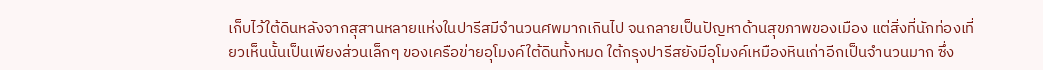เก็บไว้ใต้ดินหลังจากสุสานหลายแห่งในปารีสมีจำนวนศพมากเกินไป จนกลายเป็นปัญหาด้านสุขภาพของเมือง แต่สิ่งที่นักท่องเที่ยวเห็นนั้นเป็นเพียงส่วนเล็กๆ ของเครือข่ายอุโมงค์ใต้ดินทั้งหมด ใต้กรุงปารีสยังมีอุโมงค์เหมืองหินเก่าอีกเป็นจำนวนมาก ซึ่ง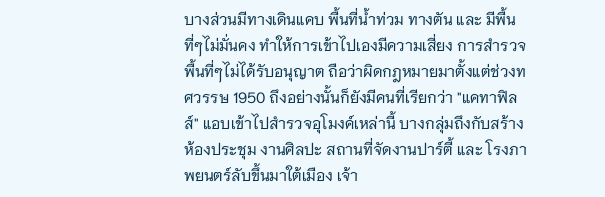บางส่วนมีทางเดินแคบ พื้นที่น้ำท่วม ทางตัน และ มีพื้นที่ๆไม่มั่นคง ทำให้การเข้าไปเองมีความเสี่ยง การสำรวจพื้นที่ๆไม่ได้รับอนุญาต ถือว่าผิดกฎหมายมาตั้งแต่ช่วงทศวรรษ 1950 ถึงอย่างนั้นก็ยังมีคนที่เรียกว่า "แคทาฟิลส์" แอบเข้าไปสำรวจอุโมงค์เหล่านี้ บางกลุ่มถึงกับสร้างห้องประชุม งานศิลปะ สถานที่จัดงานปาร์ตี้ และ โรงภาพยนตร์ลับขึ้นมาใต้เมือง เจ้า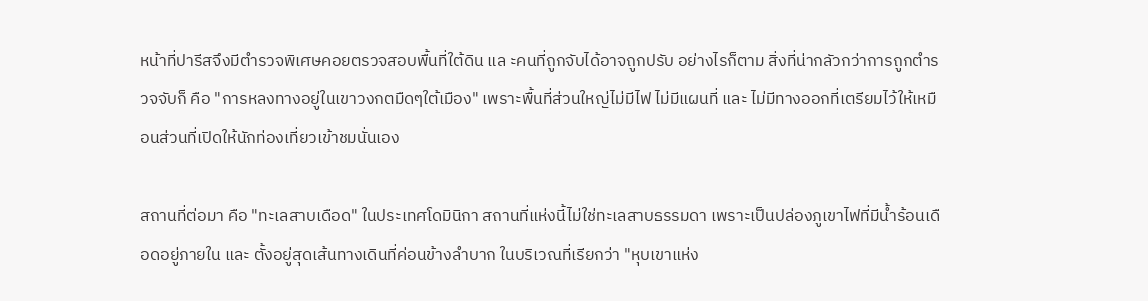หน้าที่ปารีสจึงมีตำรวจพิเศษคอยตรวจสอบพื้นที่ใต้ดิน แล ะคนที่ถูกจับได้อาจถูกปรับ อย่างไรก็ตาม สิ่งที่น่ากลัวกว่าการถูกตำรวจจับก็ คือ "การหลงทางอยู่ในเขาวงกตมืดๆใต้เมือง" เพราะพื้นที่ส่วนใหญ่ไม่มีไฟ ไม่มีแผนที่ และ ไม่มีทางออกที่เตรียมไว้ให้เหมือนส่วนที่เปิดให้นักท่องเที่ยวเข้าชมนั่นเอง

สถานที่ต่อมา คือ "ทะเลสาบเดือด" ในประเทศโดมินิกา สถานที่แห่งนี้ไม่ใช่ทะเลสาบธรรมดา เพราะเป็นปล่องภูเขาไฟที่มีน้ำร้อนเดือดอยู่ภายใน และ ตั้งอยู่สุดเส้นทางเดินที่ค่อนข้างลำบาก ในบริเวณที่เรียกว่า "หุบเขาแห่ง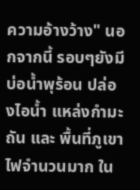ความอ้างว้าง" นอกจากนี้ รอบๆยังมีบ่อน้ำพุร้อน ปล่องไอน้ำ แหล่งกำมะถัน และ พื้นที่ภูเขาไฟจำนวนมาก ใน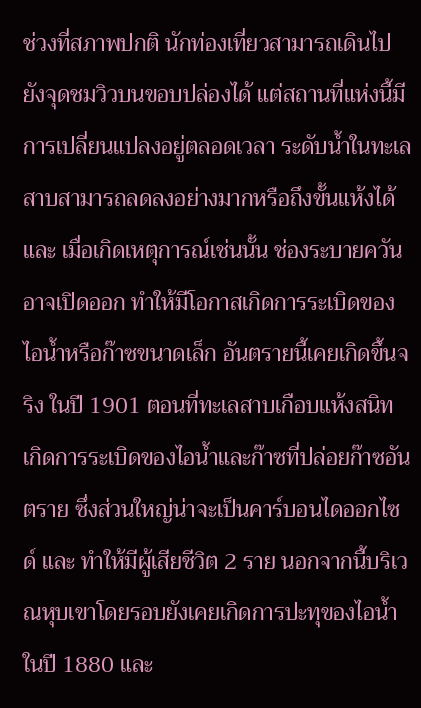ช่วงที่สภาพปกติ นักท่องเที่ยวสามารถเดินไปยังจุดชมวิวบนขอบปล่องได้ แต่สถานที่แห่งนี้มีการเปลี่ยนแปลงอยู่ตลอดเวลา ระดับน้ำในทะเลสาบสามารถลดลงอย่างมากหรือถึงขั้นแห้งได้ และ เมื่อเกิดเหตุการณ์เช่นนั้น ช่องระบายควันอาจเปิดออก ทำให้มีโอกาสเกิดการระเบิดของไอน้ำหรือก๊าซขนาดเล็ก อันตรายนี้เคยเกิดขึ้นจริง ในปี 1901 ตอนที่ทะเลสาบเกือบแห้งสนิท เกิดการระเบิดของไอน้ำและก๊าซที่ปล่อยก๊าซอันตราย ซึ่งส่วนใหญ่น่าจะเป็นคาร์บอนไดออกไซด์ และ ทำให้มีผู้เสียชีวิต 2 ราย นอกจากนี้บริเวณหุบเขาโดยรอบยังเคยเกิดการปะทุของไอน้ำ ในปี 1880 และ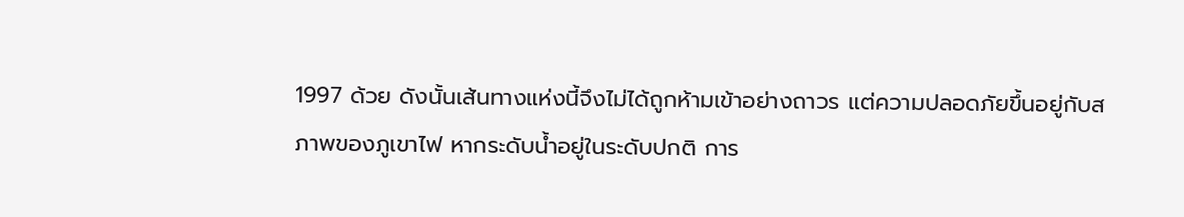1997 ด้วย ดังนั้นเส้นทางแห่งนี้จึงไม่ได้ถูกห้ามเข้าอย่างถาวร แต่ความปลอดภัยขึ้นอยู่กับสภาพของภูเขาไฟ หากระดับน้ำอยู่ในระดับปกติ การ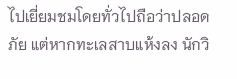ไปเยี่ยมชมโดยทั่วไปถือว่าปลอดภัย แต่หากทะเลสาบแห้งลง นักวิ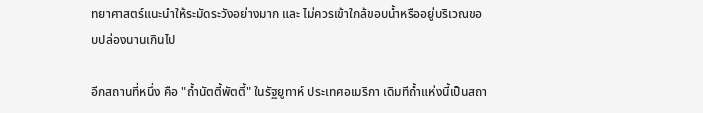ทยาศาสตร์แนะนำให้ระมัดระวังอย่างมาก และ ไม่ควรเข้าใกล้ขอบน้ำหรืออยู่บริเวณขอบปล่องนานเกินไป

อีกสถานที่หนึ่ง คือ "ถ้ำนัตตี้พัตตี้" ในรัฐยูทาห์ ประเทศอเมริกา เดิมทีถ้ำแห่งนี้เป็นสถา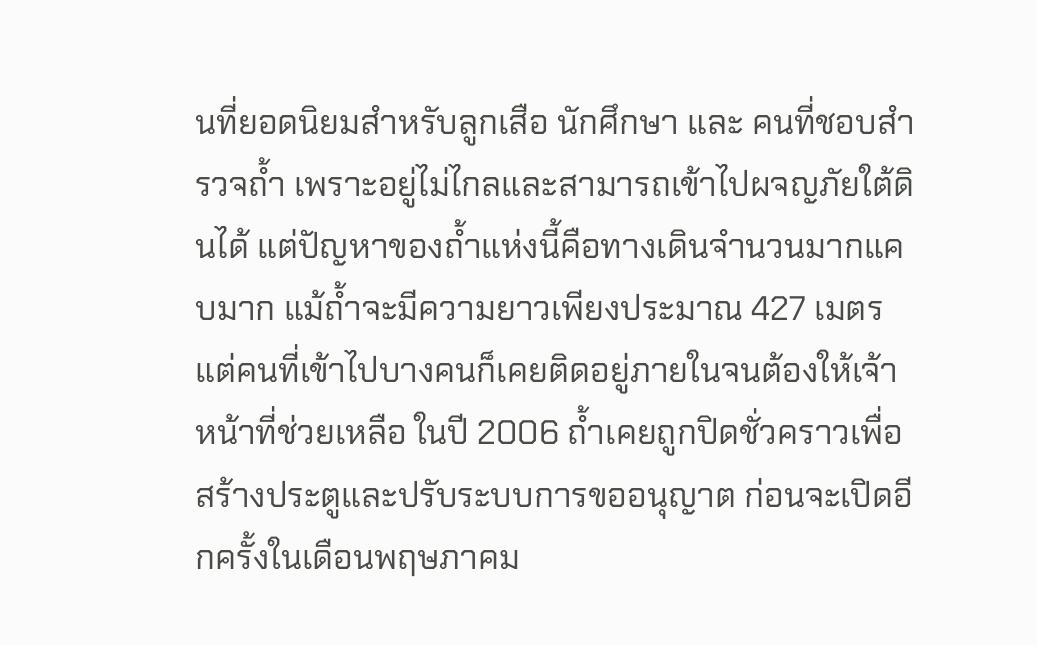นที่ยอดนิยมสำหรับลูกเสือ นักศึกษา และ คนที่ชอบสำรวจถ้ำ เพราะอยู่ไม่ไกลและสามารถเข้าไปผจญภัยใต้ดินได้ แต่ปัญหาของถ้ำแห่งนี้คือทางเดินจำนวนมากแคบมาก แม้ถ้ำจะมีความยาวเพียงประมาณ 427 เมตร แต่คนที่เข้าไปบางคนก็เคยติดอยู่ภายในจนต้องให้เจ้าหน้าที่ช่วยเหลือ ในปี 2006 ถ้ำเคยถูกปิดชั่วคราวเพื่อสร้างประตูและปรับระบบการขออนุญาต ก่อนจะเปิดอีกครั้งในเดือนพฤษภาคม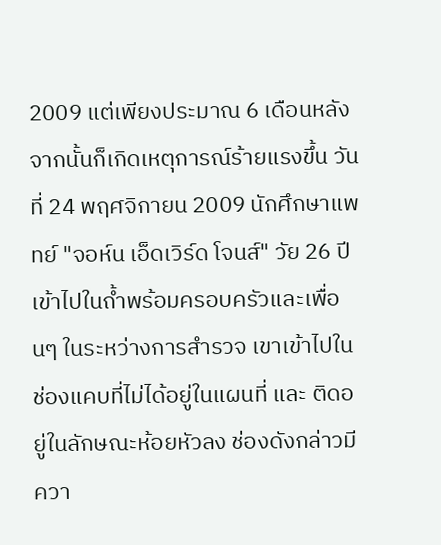2009 แต่เพียงประมาณ 6 เดือนหลังจากนั้นก็เกิดเหตุการณ์ร้ายแรงขึ้น วันที่ 24 พฤศจิกายน 2009 นักศึกษาแพทย์ "จอห์น เอ็ดเวิร์ด โจนส์" วัย 26 ปี เข้าไปในถ้ำพร้อมครอบครัวและเพื่อนๆ ในระหว่างการสำรวจ เขาเข้าไปในช่องแคบที่ไม่ได้อยู่ในแผนที่ และ ติดอยู่ในลักษณะห้อยหัวลง ช่องดังกล่าวมีควา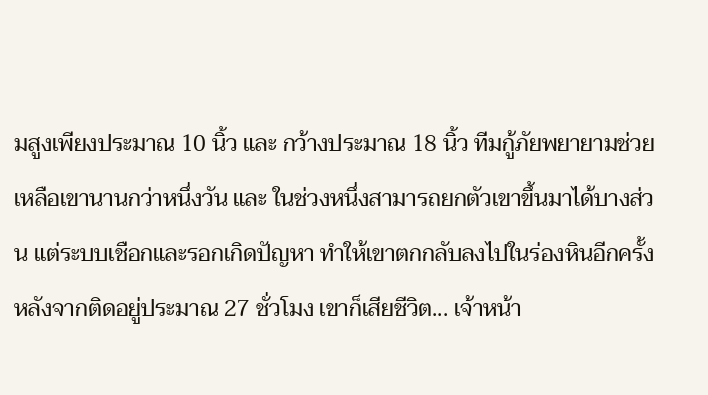มสูงเพียงประมาณ 10 นิ้ว และ กว้างประมาณ 18 นิ้ว ทีมกู้ภัยพยายามช่วยเหลือเขานานกว่าหนึ่งวัน และ ในช่วงหนึ่งสามารถยกตัวเขาขึ้นมาได้บางส่วน แต่ระบบเชือกและรอกเกิดปัญหา ทำให้เขาตกกลับลงไปในร่องหินอีกครั้ง หลังจากติดอยู่ประมาณ 27 ชั่วโมง เขาก็เสียชีวิต... เจ้าหน้า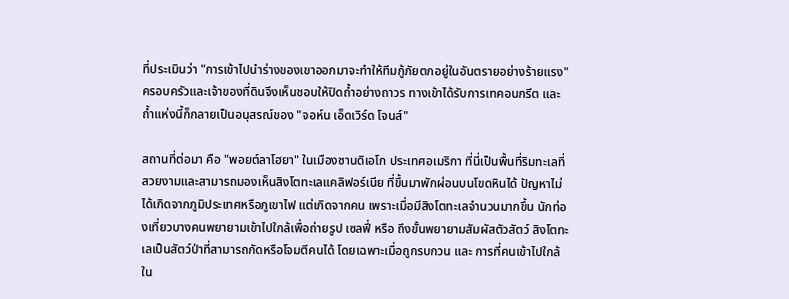ที่ประเมินว่า "การเข้าไปนำร่างของเขาออกมาจะทำให้ทีมกู้ภัยตกอยู่ในอันตรายอย่างร้ายแรง" ครอบครัวและเจ้าของที่ดินจึงเห็นชอบให้ปิดถ้ำอย่างถาวร ทางเข้าได้รับการเทคอนกรีต และ ถ้ำแห่งนี้ก็กลายเป็นอนุสรณ์ของ "จอห์น เอ็ดเวิร์ด โจนส์"

สถานที่ต่อมา คือ "พอยต์ลาโฮยา" ในเมืองซานดิเอโก ประเทศอเมริกา ที่นี่เป็นพื้นที่ริมทะเลที่สวยงามและสามารถมองเห็นสิงโตทะเลแคลิฟอร์เนีย ที่ขึ้นมาพักผ่อนบนโขดหินได้ ปัญหาไม่ได้เกิดจากภูมิประเทศหรือภูเขาไฟ แต่เกิดจากคน เพราะเมื่อมีสิงโตทะเลจำนวนมากขึ้น นักท่องเที่ยวบางคนพยายามเข้าไปใกล้เพื่อถ่ายรูป เซลฟี่ หรือ ถึงขั้นพยายามสัมผัสตัวสัตว์ สิงโตทะเลเป็นสัตว์ป่าที่สามารถกัดหรือโจมตีคนได้ โดยเฉพาะเมื่อถูกรบกวน และ การที่คนเข้าไปใกล้ใน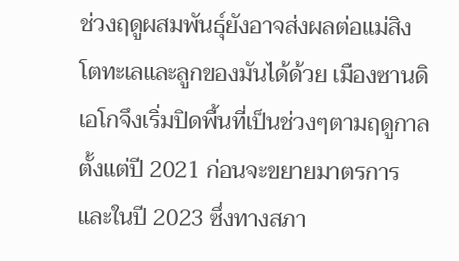ช่วงฤดูผสมพันธุ์ยังอาจส่งผลต่อแม่สิงโตทะเลและลูกของมันได้ด้วย เมืองซานดิเอโกจึงเริ่มปิดพื้นที่เป็นช่วงๆตามฤดูกาลตั้งแต่ปี 2021 ก่อนจะขยายมาตรการ และในปี 2023 ซึ่งทางสภา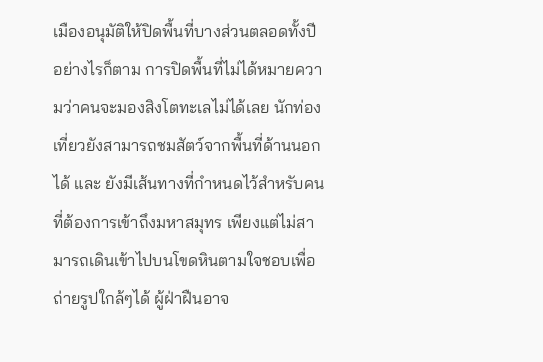เมืองอนุมัติให้ปิดพื้นที่บางส่วนตลอดทั้งปี อย่างไรก็ตาม การปิดพื้นที่ไม่ได้หมายความว่าคนจะมองสิงโตทะเลไม่ได้เลย นักท่องเที่ยวยังสามารถชมสัตว์จากพื้นที่ด้านนอกได้ และ ยังมีเส้นทางที่กำหนดไว้สำหรับคนที่ต้องการเข้าถึงมหาสมุทร เพียงแต่ไม่สามารถเดินเข้าไปบนโขดหินตามใจชอบเพื่อถ่ายรูปใกล้ๆได้ ผู้ฝ่าฝืนอาจ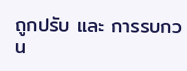ถูกปรับ และ การรบกวน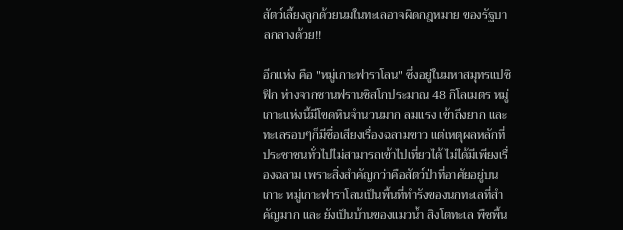สัตว์เลี้ยงลูกด้วยนมในทะเลอาจผิดกฎหมาย ของรัฐบาลกลางด้วย!!

อีกแห่ง คือ "หมู่เกาะฟาราโลน" ซึ่งอยู่ในมหาสมุทรแปซิฟิก ห่างจากซานฟรานซิสโกประมาณ 48 กิโลเมตร หมู่เกาะแห่งนี้มีโขดหินจำนวนมาก ลมแรง เข้าถึงยาก และ ทะเลรอบๆก็มีชื่อเสียงเรื่องฉลามขาว แต่เหตุผลหลักที่ประชาชนทั่วไปไม่สามารถเข้าไปเที่ยวได้ ไม่ได้มีเพียงเรื่องฉลาม เพราะสิ่งสำคัญกว่าคือสัตว์ป่าที่อาศัยอยู่บนเกาะ หมู่เกาะฟาราโลนเป็นพื้นที่ทำรังของนกทะเลที่สำคัญมาก และ ยังเป็นบ้านของแมวน้ำ สิงโตทะเล พืชพื้น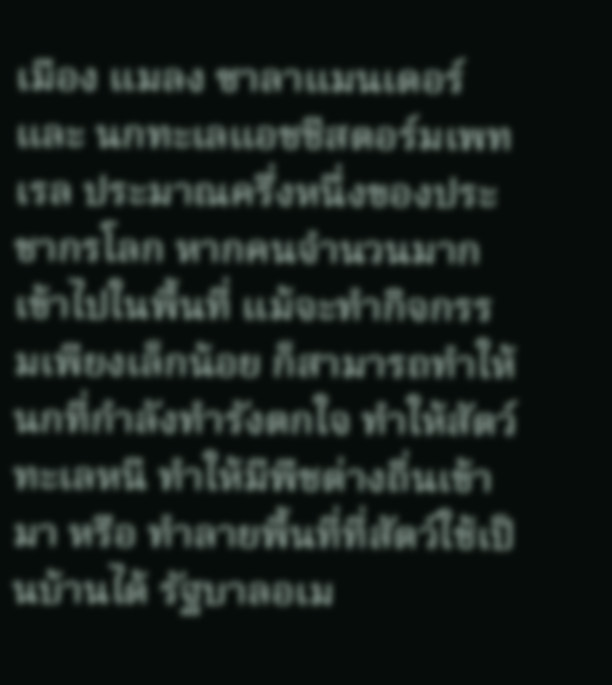เมือง แมลง ซาลาแมนเดอร์ และ นกทะเลแอชชีสตอร์มเพทเรล ประมาณครึ่งหนึ่งของประชากรโลก หากคนจำนวนมากเข้าไปในพื้นที่ แม้จะทำกิจกรรมเพียงเล็กน้อย ก็สามารถทำให้นกที่กำลังทำรังตกใจ ทำให้สัตว์ทะเลหนี ทำให้มีพืชต่างถิ่นเข้ามา หรือ ทำลายพื้นที่ที่สัตว์ใช้เป็นบ้านได้ รัฐบาลอเม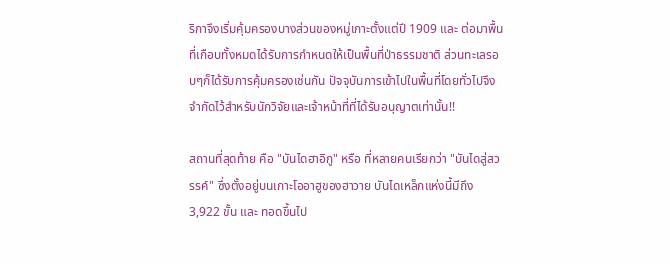ริกาจึงเริ่มคุ้มครองบางส่วนของหมู่เกาะตั้งแต่ปี 1909 และ ต่อมาพื้นที่เกือบทั้งหมดได้รับการกำหนดให้เป็นพื้นที่ป่าธรรมชาติ ส่วนทะเลรอบๆก็ได้รับการคุ้มครองเช่นกัน ปัจจุบันการเข้าไปในพื้นที่โดยทั่วไปจึงจำกัดไว้สำหรับนักวิจัยและเจ้าหน้าที่ที่ได้รับอนุญาตเท่านั้น!!

สถานที่สุดท้าย คือ "บันไดฮาอิกู" หรือ ที่หลายคนเรียกว่า "บันไดสู่สวรรค์" ซึ่งตั้งอยู่บนเกาะโออาฮูของฮาวาย บันไดเหล็กแห่งนี้มีถึง 3,922 ขั้น และ ทอดขึ้นไป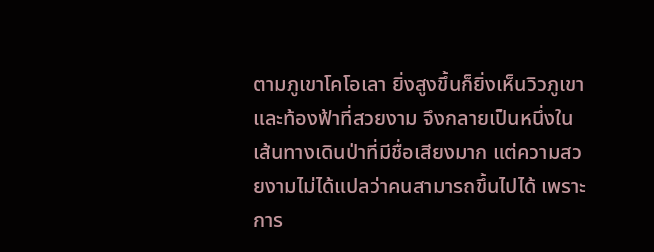ตามภูเขาโคโอเลา ยิ่งสูงขึ้นก็ยิ่งเห็นวิวภูเขาและท้องฟ้าที่สวยงาม จึงกลายเป็นหนึ่งในเส้นทางเดินป่าที่มีชื่อเสียงมาก แต่ความสวยงามไม่ได้แปลว่าคนสามารถขึ้นไปได้ เพราะการ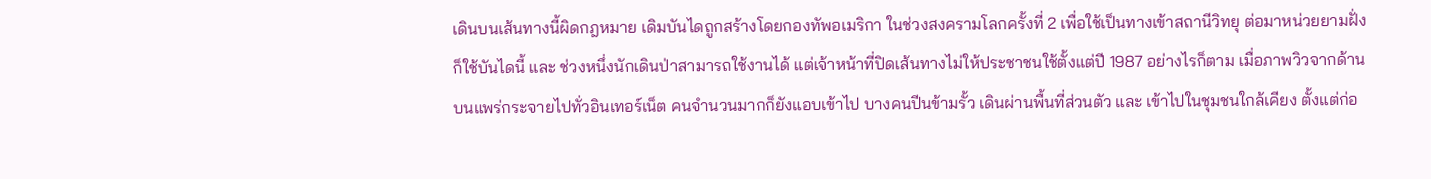เดินบนเส้นทางนี้ผิดกฎหมาย เดิมบันไดถูกสร้างโดยกองทัพอเมริกา ในช่วงสงครามโลกครั้งที่ 2 เพื่อใช้เป็นทางเข้าสถานีวิทยุ ต่อมาหน่วยยามฝั่งก็ใช้บันไดนี้ และ ช่วงหนึ่งนักเดินป่าสามารถใช้งานได้ แต่เจ้าหน้าที่ปิดเส้นทางไม่ให้ประชาชนใช้ตั้งแต่ปี 1987 อย่างไรก็ตาม เมื่อภาพวิวจากด้านบนแพร่กระจายไปทั่วอินเทอร์เน็ต คนจำนวนมากก็ยังแอบเข้าไป บางคนปีนข้ามรั้ว เดินผ่านพื้นที่ส่วนตัว และ เข้าไปในชุมชนใกล้เคียง ตั้งแต่ก่อ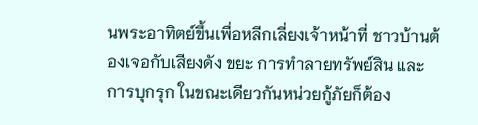นพระอาทิตย์ขึ้นเพื่อหลีกเลี่ยงเจ้าหน้าที่ ชาวบ้านต้องเจอกับเสียงดัง ขยะ การทำลายทรัพย์สิน และ การบุกรุก ในขณะเดียวกันหน่วยกู้ภัยก็ต้อง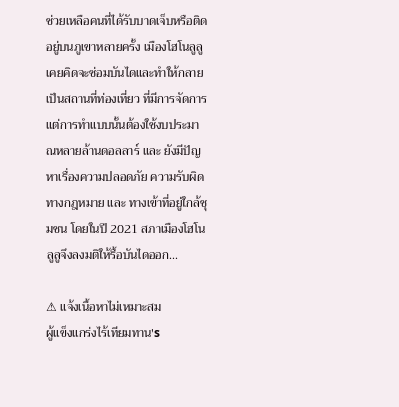ช่วยเหลือคนที่ได้รับบาดเจ็บหรือติดอยู่บนภูเขาหลายครั้ง เมืองโฮโนลูลูเคยคิดจะซ่อมบันไดและทำให้กลายเป็นสถานที่ท่องเที่ยว ที่มีการจัดการ แต่การทำแบบนั้นต้องใช้งบประมาณหลายล้านดอลลาร์ และ ยังมีปัญหาเรื่องความปลอดภัย ความรับผิดทางกฎหมาย และ ทางเข้าที่อยู่ใกล้ชุมชน โดยในปี 2021 สภาเมืองโฮโนลูลูจึงลงมติให้รื้อบันไดออก...

⚠ แจ้งเนื้อหาไม่เหมาะสม
ผู้แข็งแกร่งไร้เทียมทาน's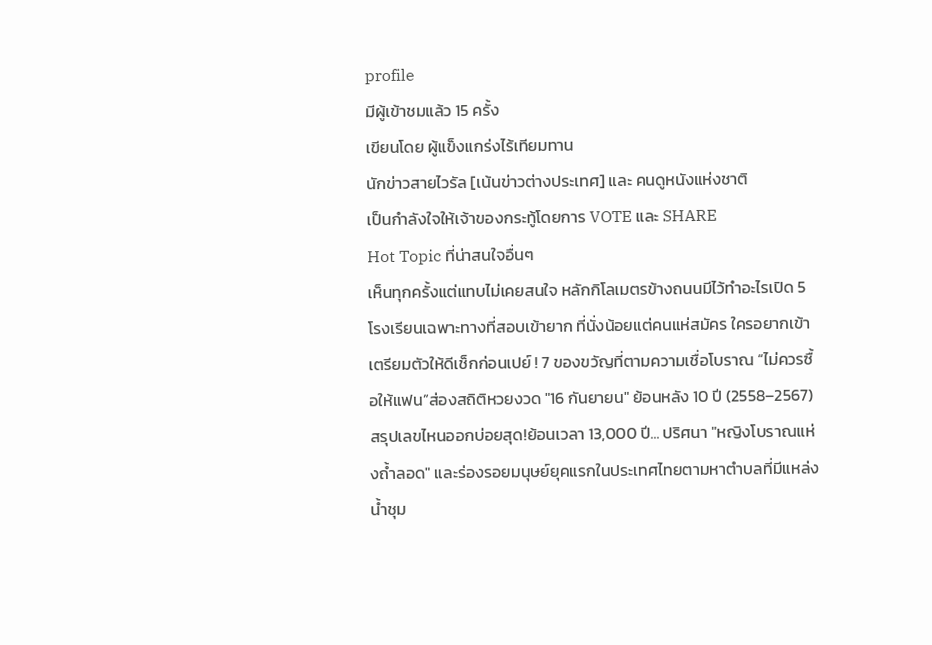profile
มีผู้เข้าชมแล้ว 15 ครั้ง
เขียนโดย ผู้แข็งแกร่งไร้เทียมทาน
นักข่าวสายไวรัล [เน้นข่าวต่างประเทศ] และ คนดูหนังแห่งชาติ
เป็นกำลังใจให้เจ้าของกระทู้โดยการ VOTE และ SHARE
Hot Topic ที่น่าสนใจอื่นๆ
เห็นทุกครั้งแต่แทบไม่เคยสนใจ หลักกิโลเมตรข้างถนนมีไว้ทำอะไรเปิด 5 โรงเรียนเฉพาะทางที่สอบเข้ายาก ที่นั่งน้อยแต่คนแห่สมัคร ใครอยากเข้าเตรียมตัวให้ดีเช็กก่อนเปย์ ! 7 ของขวัญที่ตามความเชื่อโบราณ “ไม่ควรซื้อให้แฟน”ส่องสถิติหวยงวด "16 กันยายน" ย้อนหลัง 10 ปี (2558–2567) สรุปเลขไหนออกบ่อยสุด!ย้อนเวลา 13,000 ปี... ปริศนา "หญิงโบราณแห่งถ้ำลอด" และร่องรอยมนุษย์ยุคแรกในประเทศไทยตามหาตำบลที่มีแหล่งน้ำชุม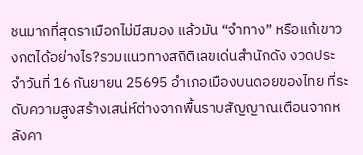ชนมากที่สุดราเมือกไม่มีสมอง แล้วมัน “จำทาง” หรือแก้เขาวงกตได้อย่างไร?รวมแนวทางสถิติเลขเด่นสำนักดัง งวดประจำวันที่ 16 กันยายน 25695 อำเภอเมืองบนดอยของไทย ที่ระดับความสูงสร้างเสน่ห์ต่างจากพื้นราบสัญญาณเตือนจากหลังคา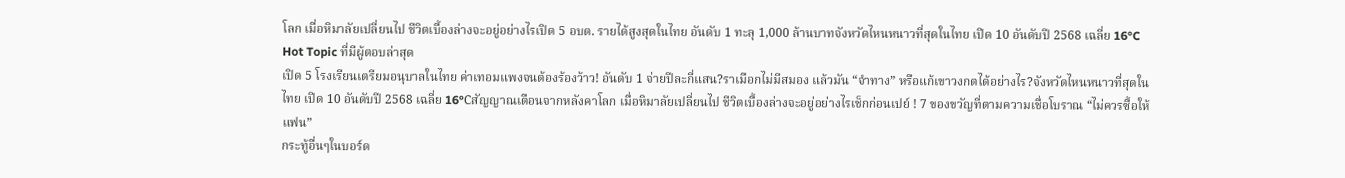โลก เมื่อหิมาลัยเปลี่ยนไป ชีวิตเบื้องล่างจะอยู่อย่างไรเปิด 5 อบต. รายได้สูงสุดในไทย อันดับ 1 ทะลุ 1,000 ล้านบาทจังหวัดไหนหนาวที่สุดในไทย เปิด 10 อันดับปี 2568 เฉลี่ย 16°C
Hot Topic ที่มีผู้ตอบล่าสุด
เปิด 5 โรงเรียนเตรียมอนุบาลในไทย ค่าเทอมแพงจนต้องร้องว้าว! อันดับ 1 จ่ายปีละกี่แสน?ราเมือกไม่มีสมอง แล้วมัน “จำทาง” หรือแก้เขาวงกตได้อย่างไร?จังหวัดไหนหนาวที่สุดในไทย เปิด 10 อันดับปี 2568 เฉลี่ย 16°Cสัญญาณเตือนจากหลังคาโลก เมื่อหิมาลัยเปลี่ยนไป ชีวิตเบื้องล่างจะอยู่อย่างไรเช็กก่อนเปย์ ! 7 ของขวัญที่ตามความเชื่อโบราณ “ไม่ควรซื้อให้แฟน”
กระทู้อื่นๆในบอร์ด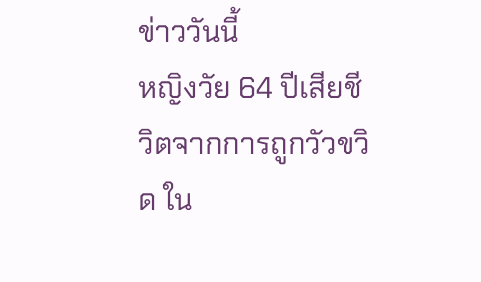ข่าววันนี้
หญิงวัย 64 ปีเสียชีวิตจากการถูกวัวขวิด ใน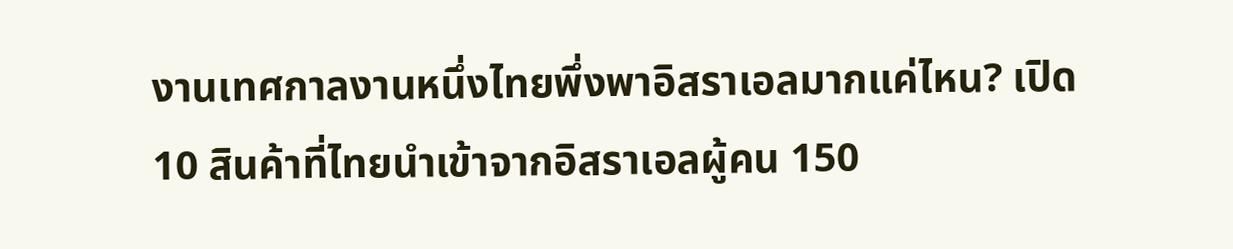งานเทศกาลงานหนึ่งไทยพึ่งพาอิสราเอลมากแค่ไหน? เปิด 10 สินค้าที่ไทยนำเข้าจากอิสราเอลผู้คน 150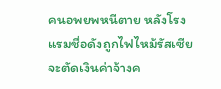คนอพยพหนีตาย หลังโรงแรมชื่อดังถูกไฟไหม้รัสเซียจะตัดเงินค่าจ้างค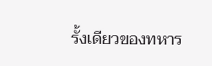รั้งเดียวของทหาร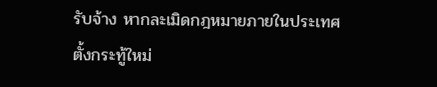รับจ้าง หากละเมิดกฎหมายภายในประเทศ
ตั้งกระทู้ใหม่